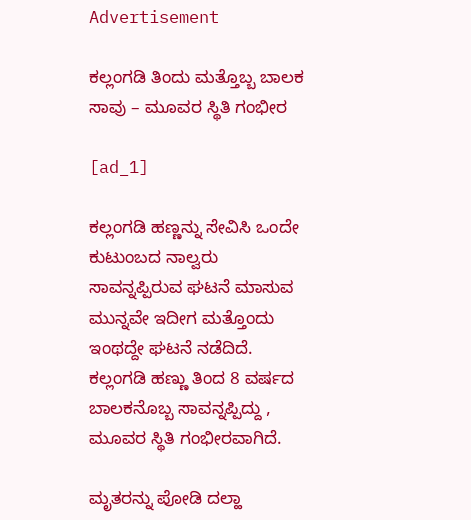Advertisement

ಕಲ್ಲಂಗಡಿ ತಿಂದು ಮತ್ತೊಬ್ಬ ಬಾಲಕ ಸಾವು – ಮೂವರ ಸ್ಥಿತಿ ಗಂಭೀರ

[ad_1]

ಕಲ್ಲಂಗಡಿ ಹಣ್ಣನ್ನು ಸೇವಿಸಿ ಒಂದೇ ಕುಟುಂಬದ ನಾಲ್ವರು ಸಾವನ್ನಪ್ಪಿರುವ ಘಟನೆ ಮಾಸುವ ಮುನ್ನವೇ ಇದೀಗ ಮತ್ತೊಂದು ಇಂಥದ್ದೇ ಘಟನೆ ನಡೆದಿದೆ. ಕಲ್ಲಂಗಡಿ ಹಣ್ಣು ತಿಂದ 8 ವರ್ಷದ ಬಾಲಕನೊಬ್ಬ ಸಾವನ್ನಪ್ಪಿದ್ದು , ಮೂವರ ಸ್ಥಿತಿ ಗಂಭೀರವಾಗಿದೆ.

ಮೃತರನ್ನು ಪೋಡಿ ದಲ್ಹಾ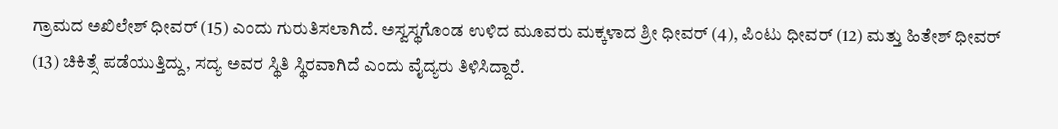ಗ್ರಾಮದ ಅಖಿಲೇಶ್ ಧೀವರ್ (15) ಎಂದು ಗುರುತಿಸಲಾಗಿದೆ. ಅಸ್ವಸ್ಥಗೊಂಡ ಉಳಿದ ಮೂವರು ಮಕ್ಕಳಾದ ಶ್ರೀ ಧೀವರ್ (4), ಪಿಂಟು ಧೀವರ್ (12) ಮತ್ತು ಹಿತೇಶ್ ಧೀವರ್ (13) ಚಿಕಿತ್ಸೆ ಪಡೆಯುತ್ತಿದ್ದು, ಸದ್ಯ ಅವರ ಸ್ಥಿತಿ ಸ್ಥಿರವಾಗಿದೆ ಎಂದು ವೈದ್ಯರು ತಿಳಿಸಿದ್ದಾರೆ.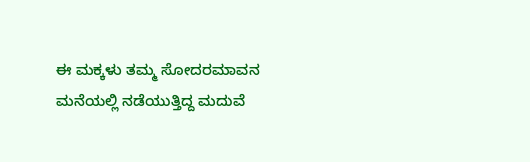ಈ ಮಕ್ಕಳು ತಮ್ಮ ಸೋದರಮಾವನ ಮನೆಯಲ್ಲಿ ನಡೆಯುತ್ತಿದ್ದ ಮದುವೆ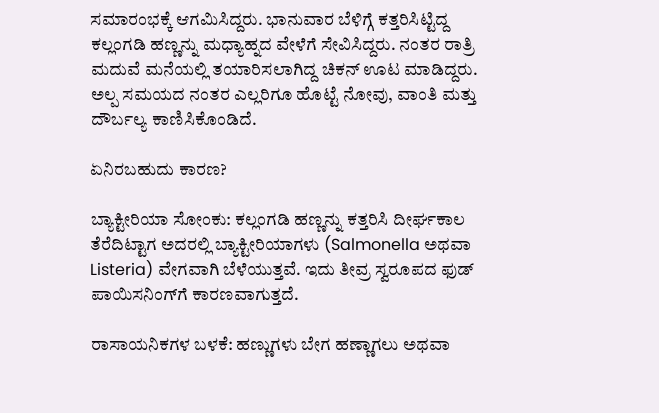ಸಮಾರಂಭಕ್ಕೆ ಆಗಮಿಸಿದ್ದರು. ಭಾನುವಾರ ಬೆಳಿಗ್ಗೆ ಕತ್ತರಿಸಿಟ್ಟಿದ್ದ ಕಲ್ಲಂಗಡಿ ಹಣ್ಣನ್ನು ಮಧ್ಯಾಹ್ನದ ವೇಳೆಗೆ ಸೇವಿಸಿದ್ದರು. ನಂತರ ರಾತ್ರಿ ಮದುವೆ ಮನೆಯಲ್ಲಿ ತಯಾರಿಸಲಾಗಿದ್ದ ಚಿಕನ್ ಊಟ ಮಾಡಿದ್ದರು. ಅಲ್ಪ ಸಮಯದ ನಂತರ ಎಲ್ಲರಿಗೂ ಹೊಟ್ಟೆ ನೋವು, ವಾಂತಿ ಮತ್ತು ದೌರ್ಬಲ್ಯ ಕಾಣಿಸಿಕೊಂಡಿದೆ.

ಏನಿರಬಹುದು ಕಾರಣ?

ಬ್ಯಾಕ್ಟೀರಿಯಾ ಸೋಂಕು: ಕಲ್ಲಂಗಡಿ ಹಣ್ಣನ್ನು ಕತ್ತರಿಸಿ ದೀರ್ಘಕಾಲ ತೆರೆದಿಟ್ಟಾಗ ಅದರಲ್ಲಿ ಬ್ಯಾಕ್ಟೀರಿಯಾಗಳು (Salmonella ಅಥವಾ Listeria) ವೇಗವಾಗಿ ಬೆಳೆಯುತ್ತವೆ. ಇದು ತೀವ್ರ ಸ್ವರೂಪದ ಫುಡ್ ಪಾಯಿಸನಿಂಗ್‌ಗೆ ಕಾರಣವಾಗುತ್ತದೆ.

ರಾಸಾಯನಿಕಗಳ ಬಳಕೆ: ಹಣ್ಣುಗಳು ಬೇಗ ಹಣ್ಣಾಗಲು ಅಥವಾ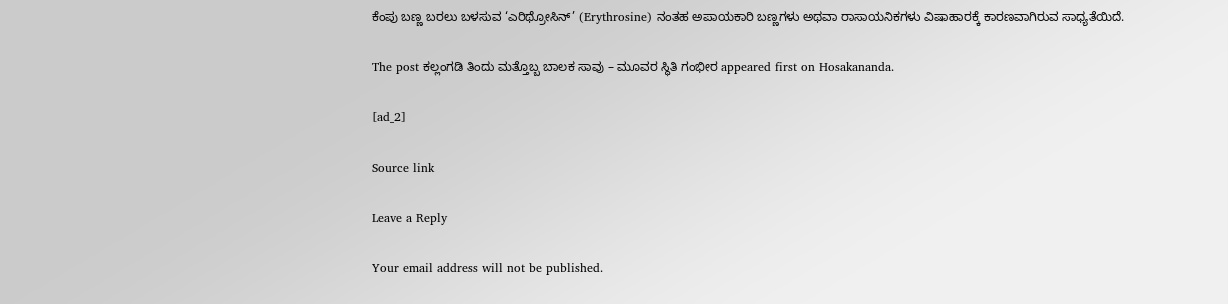ಕೆಂಪು ಬಣ್ಣ ಬರಲು ಬಳಸುವ ‘ಎರಿಥ್ರೋಸಿನ್’ (Erythrosine) ನಂತಹ ಅಪಾಯಕಾರಿ ಬಣ್ಣಗಳು ಅಥವಾ ರಾಸಾಯನಿಕಗಳು ವಿಷಾಹಾರಕ್ಕೆ ಕಾರಣವಾಗಿರುವ ಸಾಧ್ಯತೆಯಿದೆ.

The post ಕಲ್ಲಂಗಡಿ ತಿಂದು ಮತ್ತೊಬ್ಬ ಬಾಲಕ ಸಾವು – ಮೂವರ ಸ್ಥಿತಿ ಗಂಭೀರ appeared first on Hosakananda.

[ad_2]

Source link

Leave a Reply

Your email address will not be published.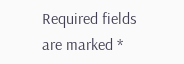Required fields are marked *